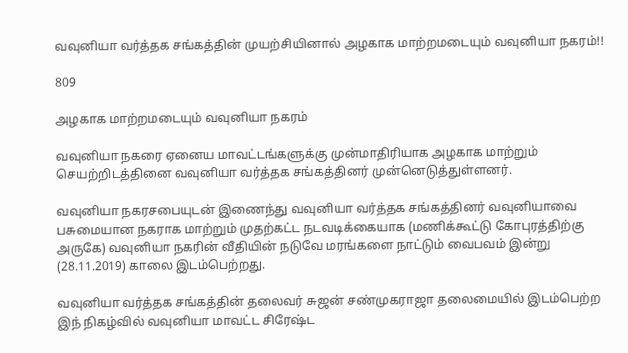வவுனியா வர்த்தக சங்கத்தின் முயற்சியினால் அழகாக மாற்றமடையும் வவுனியா நகரம்!!

809

அழகாக மாற்றமடையும் வவுனியா நகரம்

வவுனியா நகரை ஏனைய மாவட்டங்களுக்கு முன்மாதிரியாக அழகாக மாற்றும் செயற்றிடத்தினை வவுனியா வர்த்தக சங்கத்தினர் முன்னெடுத்துள்ளனர்.

வவுனியா நகரசபையுடன் இணைந்து வவுனியா வர்த்தக சங்கத்தினர் வவுனியாவை பசுமையான நகராக மாற்றும் முதற்கட்ட நடவடிக்கையாக (மணிக்கூட்டு கோபுரத்திற்கு அருகே) வவுனியா நகரின் வீதியின் நடுவே மரங்களை நாட்டும் வைபவம் இன்று (28.11.2019) காலை இடம்பெற்றது.

வவுனியா வர்த்தக சங்கத்தின் தலைவர் சுஜன் சண்முகராஜா தலைமையில் இடம்பெற்ற இந் நிகழ்வில் வவுனியா மாவட்ட சிரேஷ்ட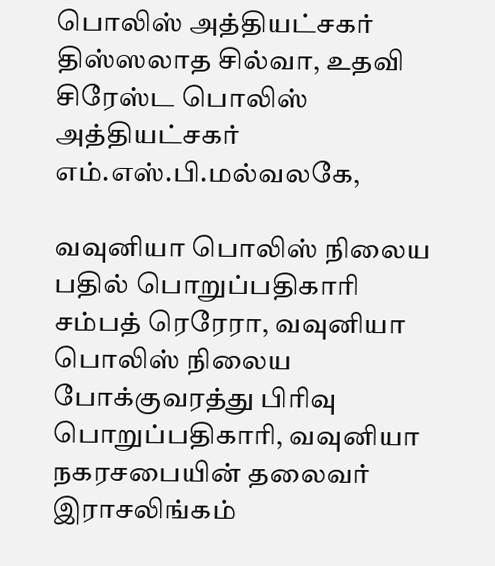பொலிஸ் அத்தியட்சகர் திஸ்ஸலாத சில்வா, உதவி சிரேஸ்ட பொலிஸ் அத்தியட்சகர் எம்.எஸ்.பி.மல்வலகே,

வவுனியா பொலிஸ் நிலைய பதில் பொறுப்பதிகாரி சம்பத் ரெரேரா, வவுனியா பொலிஸ் நிலைய போக்குவரத்து பிரிவு பொறுப்பதிகாரி, வவுனியா நகரசபையின் தலைவர் இராசலிங்கம்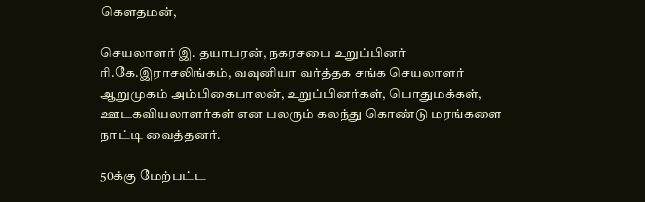கௌதமன்,

செயலாளர் இ. தயாபரன், நகரசபை உறுப்பினர் ரி.கே.இராசலிங்கம், வவுனியா வர்த்தக சங்க செயலாளர் ஆறுமுகம் அம்பிகைபாலன், உறுப்பினர்கள், பொதுமக்கள், ஊடகவியலாளர்கள் என பலரும் கலந்து கொண்டு மரங்களை நாட்டி வைத்தனர்.

50க்கு மேற்பட்ட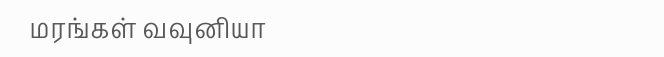மரங்கள் வவுனியா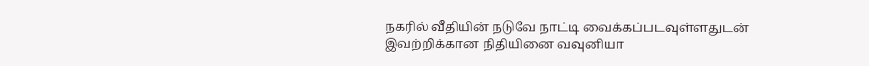நகரில் வீதியின் நடுவே நாட்டி வைக்கப்படவுள்ளதுடன் இவற்றிக்கான நிதியினை வவுனியா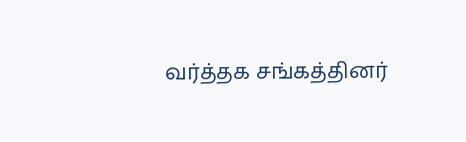வர்த்தக சங்கத்தினர்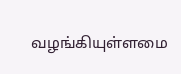வழங்கியுள்ளமை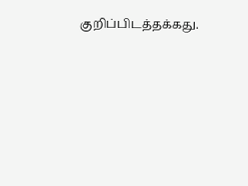குறிப்பிடத்தக்கது.